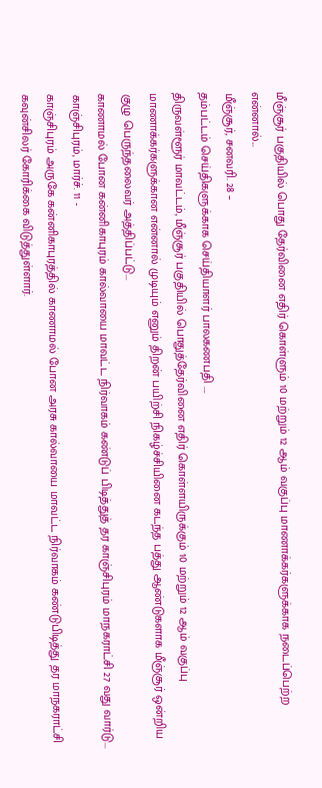மீஞ்சூர் பகுதியில் பொது தேர்வினை எதிர் கொள்ளும் 10 மற்றும் 12 ஆம் வகுப்பு மாணாக்கர்களுக்காக நடைப்பெற்ற என்னால்...
மீஞ்சூர், சனவரி. 28 –
தம்பட்டம் செய்திகளுக்காக செய்தியாளர் பாலகணபதி ….
திருவள்ளூர் மாவட்டம், மீஞ்சூர் பகுதியில் பொதுத்தேர்வினை எதிர் கொள்ளயிருக்கும் 10 மற்றும் 12 ஆம் வகுப்பு மாணாக்கர்களுக்கான என்னால் முடியும் எனும் திறன் பயிற்சி நிகழ்ச்சியினை கடந்த பத்து ஆண்டுகளாக மீஞ்சூர் ஒன்றிய குழு பெருந்தலைவர் அத்திப்பட்டு...
காணாமல் போன கன்னிகாபுரம் கால்வாயை மாவட்ட நிர்வாகம் கண்டுப் பிடித்துத் தர காஞ்சிபுரம் மாநகராட்சி 27 வது வார்டு...
காஞ்சிபுரம், மார்ச். 11 -
காஞ்சிபுரம் அருகே கன்னிகாபுரத்தில் காணாமல் போன அரசு கால்வாயை மாவட்ட நிர்வாகம் கண்டுபிடித்து தர மாநகராட்சி கவுன்சிலர் கோரிக்கை விடுத்துள்ளார்.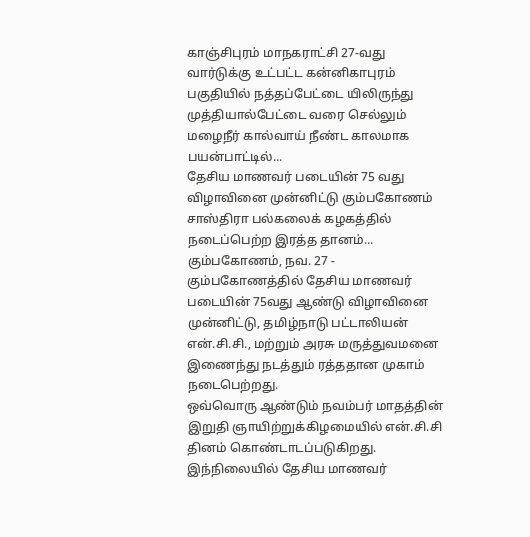காஞ்சிபுரம் மாநகராட்சி 27-வது வார்டுக்கு உட்பட்ட கன்னிகாபுரம் பகுதியில் நத்தப்பேட்டை யிலிருந்து முத்தியால்பேட்டை வரை செல்லும் மழைநீர் கால்வாய் நீண்ட காலமாக பயன்பாட்டில்...
தேசிய மாணவர் படையின் 75 வது விழாவினை முன்னிட்டு கும்பகோணம் சாஸ்திரா பல்கலைக் கழகத்தில் நடைப்பெற்ற இரத்த தானம்...
கும்பகோணம், நவ. 27 -
கும்பகோணத்தில் தேசிய மாணவர் படையின் 75வது ஆண்டு விழாவினை முன்னிட்டு, தமிழ்நாடு பட்டாலியன் என்.சி.சி., மற்றும் அரசு மருத்துவமனை இணைந்து நடத்தும் ரத்ததான முகாம் நடைபெற்றது.
ஒவ்வொரு ஆண்டும் நவம்பர் மாதத்தின் இறுதி ஞாயிற்றுக்கிழமையில் என்.சி.சி தினம் கொண்டாடப்படுகிறது.
இந்நிலையில் தேசிய மாணவர்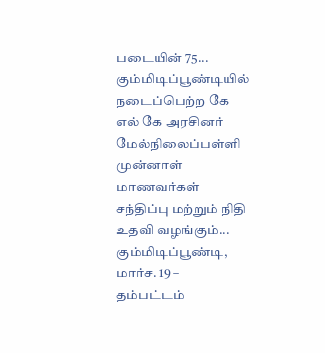படையின் 75...
கும்மிடிப்பூண்டியில் நடைப்பெற்ற கே எல் கே அரசினர் மேல்நிலைப்பள்ளி முன்னாள் மாணவர்கள் சந்திப்பு மற்றும் நிதி உதவி வழங்கும்...
கும்மிடிப்பூண்டி, மார்ச. 19 –
தம்பட்டம்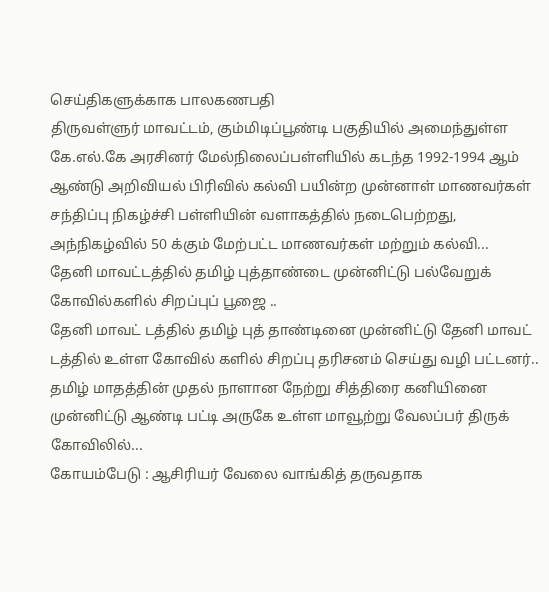செய்திகளுக்காக பாலகணபதி
திருவள்ளுர் மாவட்டம், கும்மிடிப்பூண்டி பகுதியில் அமைந்துள்ள கே.எல்.கே அரசினர் மேல்நிலைப்பள்ளியில் கடந்த 1992-1994 ஆம் ஆண்டு அறிவியல் பிரிவில் கல்வி பயின்ற முன்னாள் மாணவர்கள் சந்திப்பு நிகழ்ச்சி பள்ளியின் வளாகத்தில் நடைபெற்றது,
அந்நிகழ்வில் 50 க்கும் மேற்பட்ட மாணவர்கள் மற்றும் கல்வி...
தேனி மாவட்டத்தில் தமிழ் புத்தாண்டை முன்னிட்டு பல்வேறுக் கோவில்களில் சிறப்புப் பூஜை ..
தேனி மாவட் டத்தில் தமிழ் புத் தாண்டினை முன்னிட்டு தேனி மாவட் டத்தில் உள்ள கோவில் களில் சிறப்பு தரிசனம் செய்து வழி பட்டனர்.. தமிழ் மாதத்தின் முதல் நாளான நேற்று சித்திரை கனியினை முன்னிட்டு ஆண்டி பட்டி அருகே உள்ள மாவூற்று வேலப்பர் திருக் கோவிலில்...
கோயம்பேடு : ஆசிரியர் வேலை வாங்கித் தருவதாக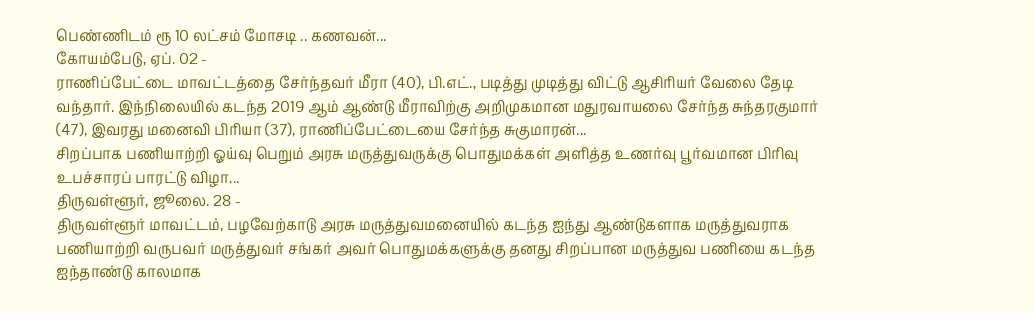பெண்ணிடம் ரூ 10 லட்சம் மோசடி .. கணவன்...
கோயம்பேடு, ஏப். 02 -
ராணிப்பேட்டை மாவட்டத்தை சேர்ந்தவர் மீரா (40), பி.எட்., படித்து முடித்து விட்டு ஆசிரியர் வேலை தேடி வந்தார். இந்நிலையில் கடந்த 2019 ஆம் ஆண்டு மீராவிற்கு அறிமுகமான மதுரவாயலை சேர்ந்த சுந்தரகுமார் (47), இவரது மனைவி பிரியா (37), ராணிப்பேட்டையை சேர்ந்த சுகுமாரன்...
சிறப்பாக பணியாற்றி ஓய்வு பெறும் அரசு மருத்துவருக்கு பொதுமக்கள் அளித்த உணர்வு பூர்வமான பிரிவு உபச்சாரப் பாரட்டு விழா...
திருவள்ளூர், ஜூலை. 28 -
திருவள்ளூர் மாவட்டம், பழவேற்காடு அரசு மருத்துவமனையில் கடந்த ஐந்து ஆண்டுகளாக மருத்துவராக பணியாற்றி வருபவர் மருத்துவர் சங்கர் அவர் பொதுமக்களுக்கு தனது சிறப்பான மருத்துவ பணியை கடந்த ஐந்தாண்டு காலமாக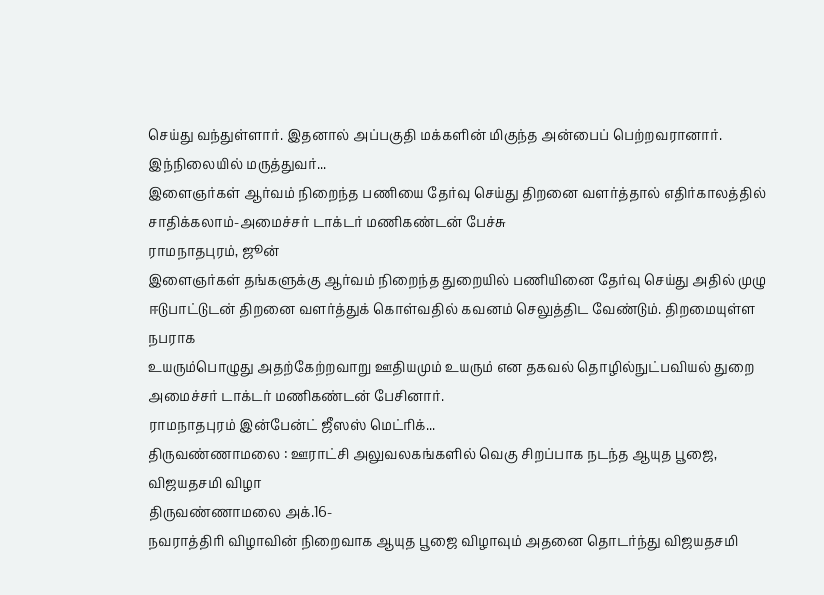செய்து வந்துள்ளார். இதனால் அப்பகுதி மக்களின் மிகுந்த அன்பைப் பெற்றவரானார்.
இந்நிலையில் மருத்துவர்...
இளைஞர்கள் ஆர்வம் நிறைந்த பணியை தேர்வு செய்து திறனை வளர்த்தால் எதிர்காலத்தில் சாதிக்கலாம்-அமைச்சர் டாக்டர் மணிகண்டன் பேச்சு
ராமநாதபுரம், ஜூன்
இளைஞர்கள் தங்களுக்கு ஆர்வம் நிறைந்த துறையில் பணியினை தேர்வு செய்து அதில் முழு
ஈடுபாட்டுடன் திறனை வளர்த்துக் கொள்வதில் கவனம் செலுத்திட வேண்டும். திறமையுள்ள நபராக
உயரும்பொழுது அதற்கேற்றவாறு ஊதியமும் உயரும் என தகவல் தொழில்நுட்பவியல் துறை அமைச்சர் டாக்டர் மணிகண்டன் பேசினார்.
ராமநாதபுரம் இன்பேன்ட் ஜீஸஸ் மெட்ரிக்...
திருவண்ணாமலை : ஊராட்சி அலுவலகங்களில் வெகு சிறப்பாக நடந்த ஆயுத பூஜை, விஜயதசமி விழா
திருவண்ணாமலை அக்.16-
நவராத்திரி விழாவின் நிறைவாக ஆயுத பூஜை விழாவும் அதனை தொடர்ந்து விஜயதசமி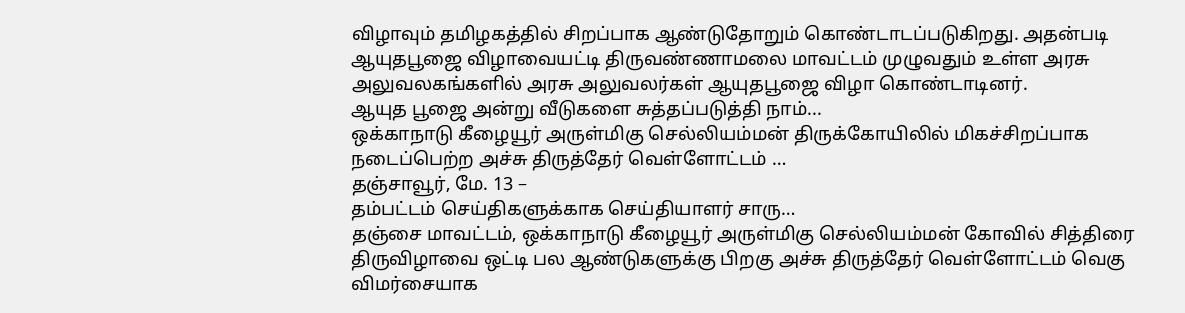விழாவும் தமிழகத்தில் சிறப்பாக ஆண்டுதோறும் கொண்டாடப்படுகிறது. அதன்படி ஆயுதபூஜை விழாவையட்டி திருவண்ணாமலை மாவட்டம் முழுவதும் உள்ள அரசு அலுவலகங்களில் அரசு அலுவலர்கள் ஆயுதபூஜை விழா கொண்டாடினர்.
ஆயுத பூஜை அன்று வீடுகளை சுத்தப்படுத்தி நாம்...
ஒக்காநாடு கீழையூர் அருள்மிகு செல்லியம்மன் திருக்கோயிலில் மிகச்சிறப்பாக நடைப்பெற்ற அச்சு திருத்தேர் வெள்ளோட்டம் …
தஞ்சாவூர், மே. 13 –
தம்பட்டம் செய்திகளுக்காக செய்தியாளர் சாரு…
தஞ்சை மாவட்டம், ஒக்காநாடு கீழையூர் அருள்மிகு செல்லியம்மன் கோவில் சித்திரை திருவிழாவை ஒட்டி பல ஆண்டுகளுக்கு பிறகு அச்சு திருத்தேர் வெள்ளோட்டம் வெகு விமர்சையாக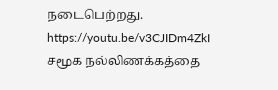நடைபெற்றது.
https://youtu.be/v3CJIDm4ZkI
சமூக நல்லிணக்கத்தை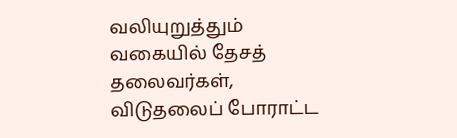வலியுறுத்தும் வகையில் தேசத் தலைவர்கள், விடுதலைப் போராட்ட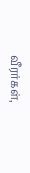வீரர்கள்,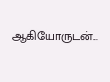ஆகியோருடன்...